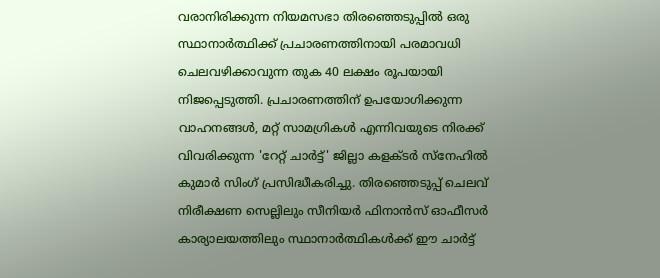വരാനിരിക്കുന്ന നിയമസഭാ തിരഞ്ഞെടുപ്പിൽ ഒരു സ്ഥാനാർത്ഥിക്ക് പ്രചാരണത്തിനായി പരമാവധി ചെലവഴിക്കാവുന്ന തുക 40 ലക്ഷം രൂപയായി നിജപ്പെടുത്തി. പ്രചാരണത്തിന് ഉപയോഗിക്കുന്ന വാഹനങ്ങൾ, മറ്റ് സാമഗ്രികൾ എന്നിവയുടെ നിരക്ക് വിവരിക്കുന്ന 'റേറ്റ് ചാർട്ട്' ജില്ലാ കളക്ടർ സ്നേഹിൽ കുമാർ സിംഗ് പ്രസിദ്ധീകരിച്ചു. തിരഞ്ഞെടുപ്പ് ചെലവ് നിരീക്ഷണ സെല്ലിലും സീനിയർ ഫിനാൻസ് ഓഫീസർ കാര്യാലയത്തിലും സ്ഥാനാർത്ഥികൾക്ക് ഈ ചാർട്ട്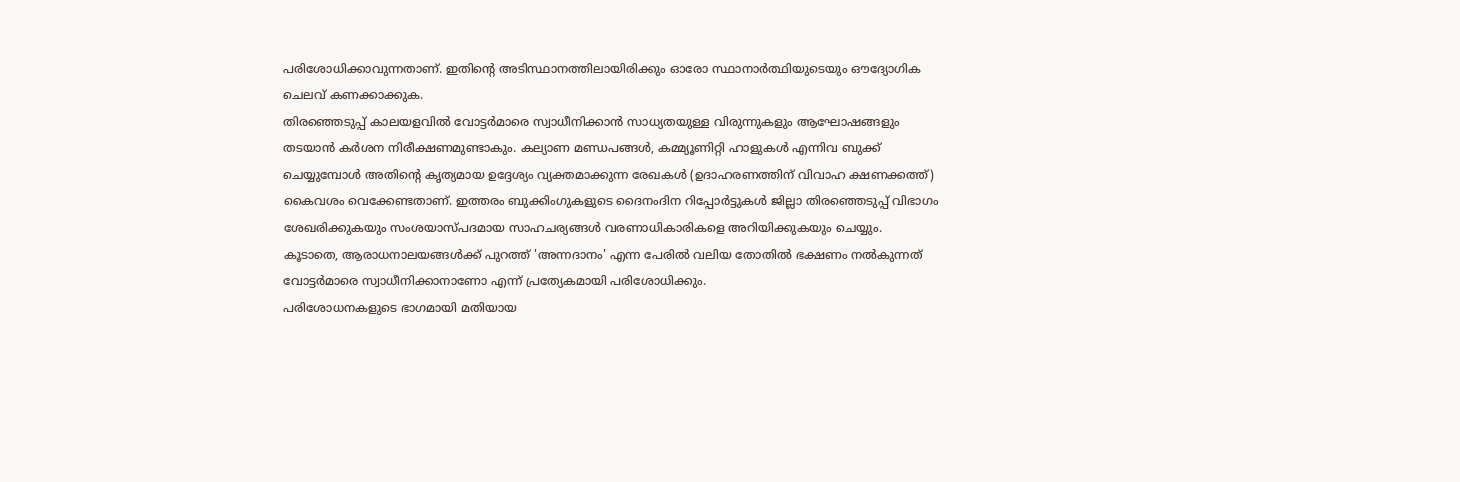പരിശോധിക്കാവുന്നതാണ്. ഇതിന്റെ അടിസ്ഥാനത്തിലായിരിക്കും ഓരോ സ്ഥാനാർത്ഥിയുടെയും ഔദ്യോഗിക ചെലവ് കണക്കാക്കുക.
തിരഞ്ഞെടുപ്പ് കാലയളവിൽ വോട്ടർമാരെ സ്വാധീനിക്കാൻ സാധ്യതയുള്ള വിരുന്നുകളും ആഘോഷങ്ങളും തടയാൻ കർശന നിരീക്ഷണമുണ്ടാകും. കല്യാണ മണ്ഡപങ്ങൾ, കമ്മ്യൂണിറ്റി ഹാളുകൾ എന്നിവ ബുക്ക് ചെയ്യുമ്പോൾ അതിന്റെ കൃത്യമായ ഉദ്ദേശ്യം വ്യക്തമാക്കുന്ന രേഖകൾ (ഉദാഹരണത്തിന് വിവാഹ ക്ഷണക്കത്ത്) കൈവശം വെക്കേണ്ടതാണ്. ഇത്തരം ബുക്കിംഗുകളുടെ ദൈനംദിന റിപ്പോർട്ടുകൾ ജില്ലാ തിരഞ്ഞെടുപ്പ് വിഭാഗം ശേഖരിക്കുകയും സംശയാസ്പദമായ സാഹചര്യങ്ങൾ വരണാധികാരികളെ അറിയിക്കുകയും ചെയ്യും. കൂടാതെ, ആരാധനാലയങ്ങൾക്ക് പുറത്ത് 'അന്നദാനം' എന്ന പേരിൽ വലിയ തോതിൽ ഭക്ഷണം നൽകുന്നത്
വോട്ടർമാരെ സ്വാധീനിക്കാനാണോ എന്ന് പ്രത്യേകമായി പരിശോധിക്കും.
പരിശോധനകളുടെ ഭാഗമായി മതിയായ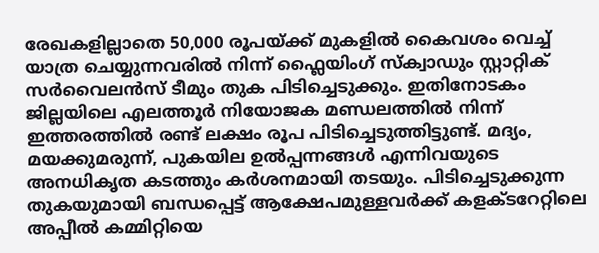രേഖകളില്ലാതെ 50,000 രൂപയ്ക്ക് മുകളിൽ കൈവശം വെച്ച് യാത്ര ചെയ്യുന്നവരിൽ നിന്ന് ഫ്ലൈയിംഗ് സ്ക്വാഡും സ്റ്റാറ്റിക് സർവൈലൻസ് ടീമും തുക പിടിച്ചെടുക്കും. ഇതിനോടകം ജില്ലയിലെ എലത്തൂർ നിയോജക മണ്ഡലത്തിൽ നിന്ന് ഇത്തരത്തിൽ രണ്ട് ലക്ഷം രൂപ പിടിച്ചെടുത്തിട്ടുണ്ട്. മദ്യം, മയക്കുമരുന്ന്, പുകയില ഉൽപ്പന്നങ്ങൾ എന്നിവയുടെ അനധികൃത കടത്തും കർശനമായി തടയും. പിടിച്ചെടുക്കുന്ന തുകയുമായി ബന്ധപ്പെട്ട് ആക്ഷേപമുള്ളവർക്ക് കളക്ടറേറ്റിലെ അപ്പീൽ കമ്മിറ്റിയെ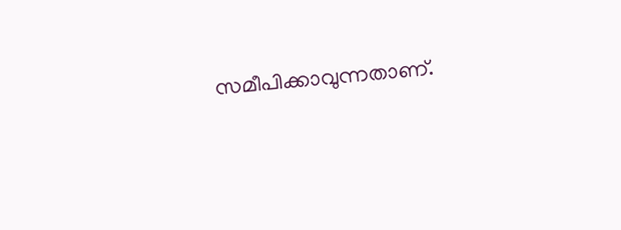സമീപിക്കാവുന്നതാണ്.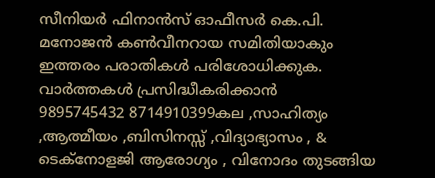സീനിയർ ഫിനാൻസ് ഓഫീസർ കെ.പി. മനോജൻ കൺവീനറായ സമിതിയാകും ഇത്തരം പരാതികൾ പരിശോധിക്കുക.
വാർത്തകൾ പ്രസിദ്ധീകരിക്കാൻ
9895745432 8714910399കല ,സാഹിത്യം ,ആത്മീയം ,ബിസിനസ്സ് ,വിദ്യാഭ്യാസം , & ടെക്നോളജി ആരോഗ്യം , വിനോദം തുടങ്ങിയ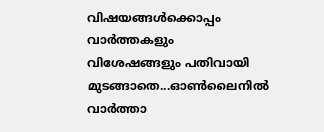വിഷയങ്ങൾക്കൊപ്പം വാർത്തകളും വിശേഷങ്ങളും പതിവായി മുടങ്ങാതെ...ഓൺലൈനിൽ വാർത്താ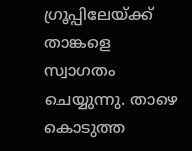ഗ്രൂപ്പിലേയ്ക്ക് താങ്കളെ സ്വാഗതം ചെയ്യുന്നു. താഴെ കൊടുത്ത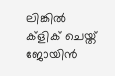ലിങ്കിൽ ക്ളിക് ചെയ്ത് ജോയിൻ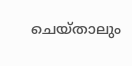ചെയ്താലും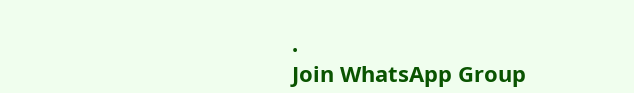.
Join WhatsApp Group